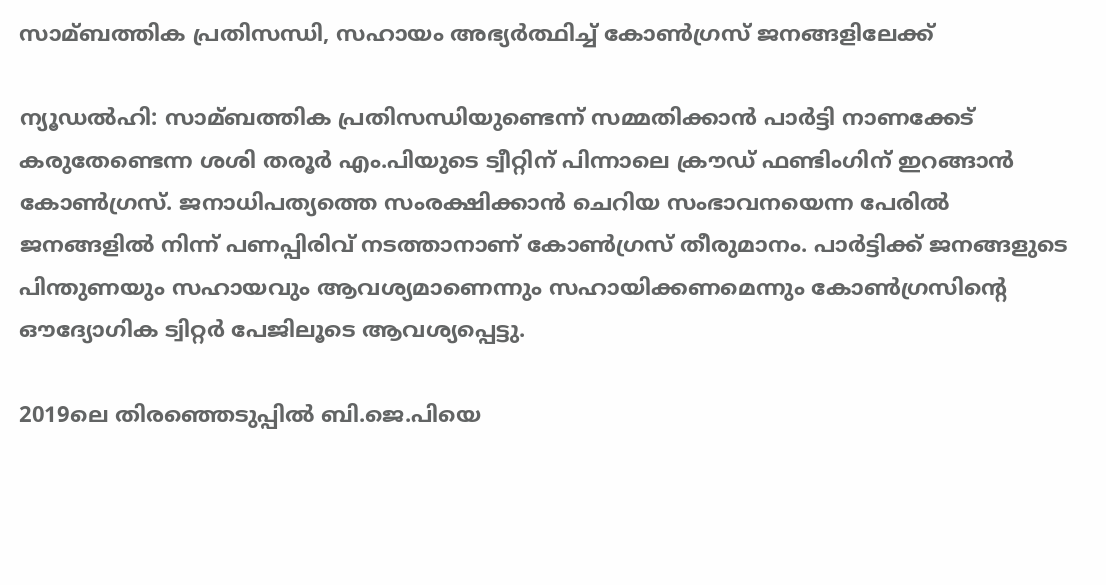സാമ്ബത്തിക പ്രതിസന്ധി, സഹായം അഭ്യര്‍ത്ഥിച്ച്‌ കോണ്‍ഗ്രസ് ജനങ്ങളിലേക്ക്

ന്യൂഡല്‍ഹി: സാമ്ബത്തിക പ്രതിസന്ധിയുണ്ടെന്ന് സമ്മതിക്കാന്‍ പാര്‍ട്ടി നാണക്കേട് കരുതേണ്ടെന്ന ശശി തരൂര്‍ എം.പിയുടെ ട്വീറ്റിന് പിന്നാലെ ക്രൗഡ് ഫണ്ടിംഗിന് ഇറങ്ങാന്‍ കോണ്‍ഗ്രസ്. ജനാധിപത്യത്തെ സംരക്ഷിക്കാന്‍ ചെറിയ സംഭാവനയെന്ന പേരില്‍ ജനങ്ങളില്‍ നിന്ന് പണപ്പിരിവ് നടത്താനാണ് കോണ്‍ഗ്രസ് തീരുമാനം. പാര്‍ട്ടിക്ക് ജനങ്ങളുടെ പിന്തുണയും സഹായവും ആവശ്യമാണെന്നും സഹായിക്കണമെന്നും കോണ്‍ഗ്രസിന്റെ ഔദ്യോഗിക ട്വിറ്റര്‍ പേജിലൂടെ ആവശ്യപ്പെട്ടു.

2019ലെ തിരഞ്ഞെടുപ്പില്‍ ബി.ജെ.പിയെ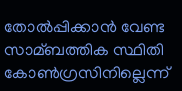തോല്‍പ്പിക്കാന്‍ വേണ്ട സാമ്ബത്തിക സ്ഥിതി കോണ്‍ഗ്രസിനില്ലെന്ന്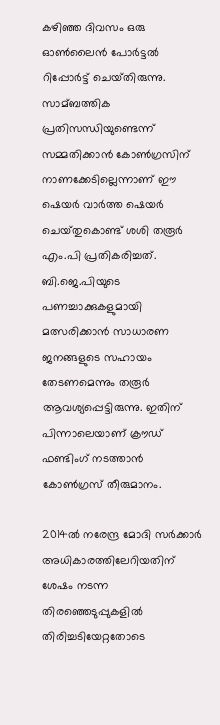കഴിഞ്ഞ ദിവസം ഒരു ഓണ്‍ലൈന്‍ പോര്‍ട്ടല്‍ റിപ്പോര്‍ട്ട് ചെയ്‌തിരുന്നു. സാമ്ബത്തിക പ്രതിസന്ധിയുണ്ടെന്ന് സമ്മതിക്കാന്‍ കോണ്‍ഗ്രസിന് നാണക്കേടില്ലെന്നാണ് ഈ ഷെയര്‍ വാര്‍ത്ത ഷെയര്‍ ചെയ്‌തുകൊണ്ട് ശശി തരൂര്‍ എം.പി പ്രതികരിച്ചത്. ബി.ജെ.പിയുടെ പണച്ചാക്കുകളുമായി മത്സരിക്കാന്‍ സാധാരണ ജനങ്ങളുടെ സഹായം തേടണമെന്നും തരൂര്‍ ആവശ്യപ്പെട്ടിരുന്നു. ഇതിന് പിന്നാലെയാണ് ക്രൗഡ് ഫണ്ടിംഗ് നടത്താന്‍ കോണ്‍ഗ്രസ് തീരുമാനം.

2014ല്‍ നരേന്ദ്ര മോദി സര്‍ക്കാര്‍ അധികാരത്തിലേറിയതിന് ശേഷം നടന്ന തിരഞ്ഞെടുപ്പുകളില്‍ തിരിച്ചടിയേറ്റതോടെ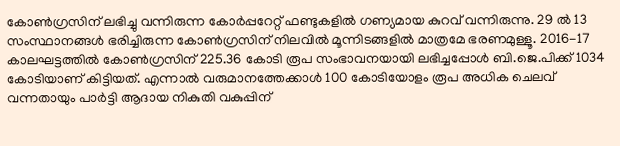കോണ്‍ഗ്രസിന് ലഭിച്ചു വന്നിരുന്ന കോര്‍പ്പറേറ്റ് ഫണ്ടുകളില്‍ ഗണ്യമായ കുറവ് വന്നിരുന്നു. 29 ല്‍ 13 സംസ്ഥാനങ്ങള്‍ ഭരിച്ചിരുന്ന കോണ്‍ഗ്രസിന് നിലവില്‍ മൂന്നിടങ്ങളില്‍ മാത്രമേ ഭരണമുള്ളൂ. 2016-17 കാലഘട്ടത്തില്‍ കോണ്‍ഗ്രസിന് 225.36 കോടി രൂപ സംഭാവനയായി ലഭിച്ചപ്പോള്‍ ബി.ജെ.പിക്ക് 1034 കോടിയാണ് കിട്ടിയത്. എന്നാല്‍ വരുമാനത്തേക്കാള്‍ 100 കോടിയോളം രൂപ അധിക ചെലവ് വന്നതായും പാര്‍ട്ടി ആദായ നികുതി വകുപ്പിന്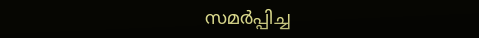സമര്‍പ്പിച്ച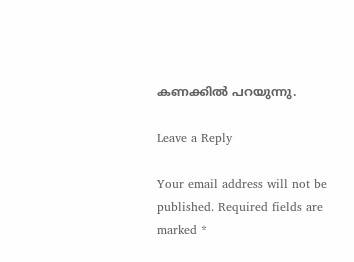കണക്കില്‍ പറയുന്നു.

Leave a Reply

Your email address will not be published. Required fields are marked *